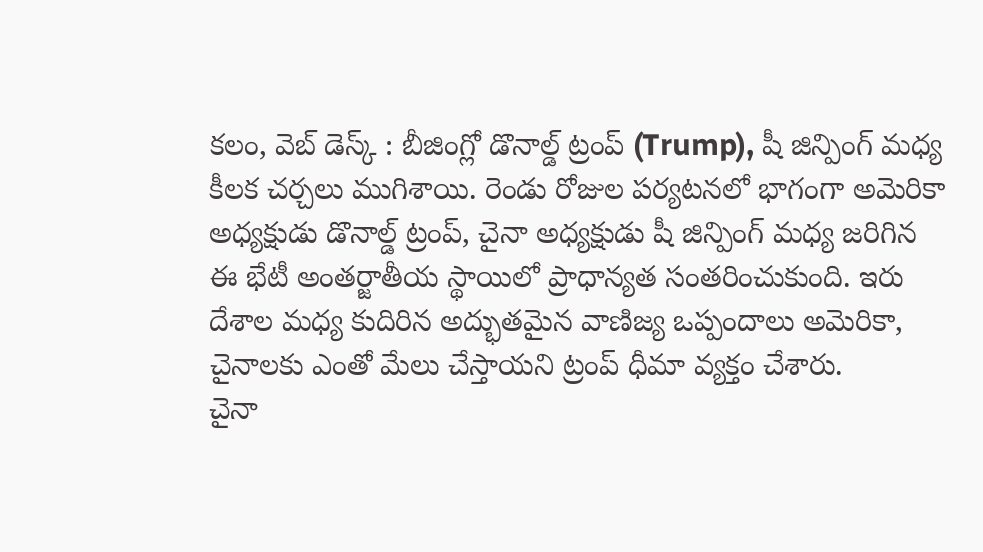కలం, వెబ్ డెస్క్ : బీజింగ్లో డొనాల్డ్ ట్రంప్ (Trump), షీ జిన్పింగ్ మధ్య కీలక చర్చలు ముగిశాయి. రెండు రోజుల పర్యటనలో భాగంగా అమెరికా అధ్యక్షుడు డొనాల్డ్ ట్రంప్, చైనా అధ్యక్షుడు షీ జిన్పింగ్ మధ్య జరిగిన ఈ భేటీ అంతర్జాతీయ స్థాయిలో ప్రాధాన్యత సంతరించుకుంది. ఇరు దేశాల మధ్య కుదిరిన అద్భుతమైన వాణిజ్య ఒప్పందాలు అమెరికా, చైనాలకు ఎంతో మేలు చేస్తాయని ట్రంప్ ధీమా వ్యక్తం చేశారు.
చైనా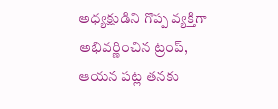అధ్యక్షుడిని గొప్ప వ్యక్తిగా అభివర్ణించిన ట్రంప్, ఆయన పట్ల తనకు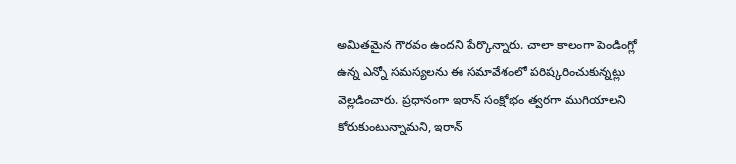అమితమైన గౌరవం ఉందని పేర్కొన్నారు. చాలా కాలంగా పెండింగ్లో ఉన్న ఎన్నో సమస్యలను ఈ సమావేశంలో పరిష్కరించుకున్నట్లు వెల్లడించారు. ప్రధానంగా ఇరాన్ సంక్షోభం త్వరగా ముగియాలని కోరుకుంటున్నామని, ఇరాన్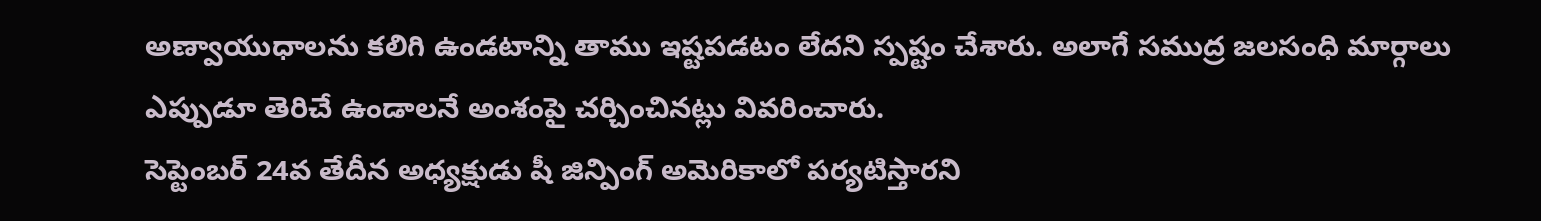అణ్వాయుధాలను కలిగి ఉండటాన్ని తాము ఇష్టపడటం లేదని స్పష్టం చేశారు. అలాగే సముద్ర జలసంధి మార్గాలు ఎప్పుడూ తెరిచే ఉండాలనే అంశంపై చర్చించినట్లు వివరించారు.
సెప్టెంబర్ 24వ తేదీన అధ్యక్షుడు షీ జిన్పింగ్ అమెరికాలో పర్యటిస్తారని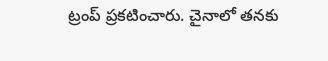ట్రంప్ ప్రకటించారు. చైనాలో తనకు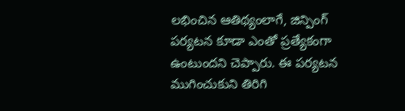లభించిన ఆతిథ్యంలాగే, జిన్పింగ్ పర్యటన కూడా ఎంతో ప్రత్యేకంగా ఉంటుందని చెప్పారు. ఈ పర్యటన ముగించుకుని తిరిగి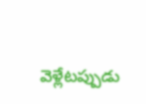వెళ్లేటప్పుడు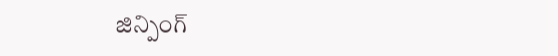జిన్పింగ్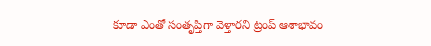కూడా ఎంతో సంతృప్తిగా వెళ్తారని ట్రంప్ ఆశాభావం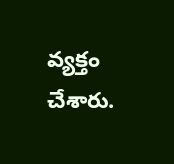వ్యక్తం చేశారు.